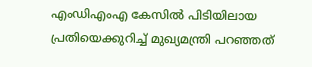എംഡിഎംഎ കേസിൽ പിടിയിലായ പ്രതിയെക്കുറിച്ച് മുഖ്യമന്ത്രി പറഞ്ഞത്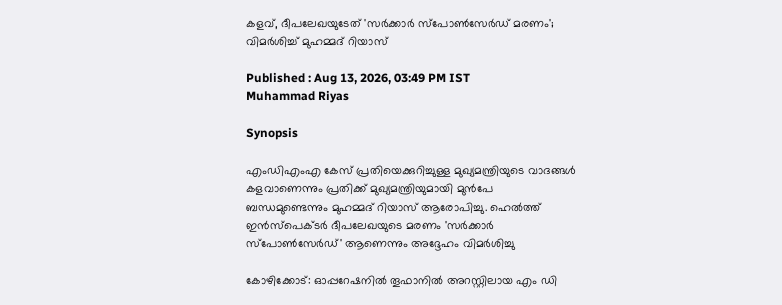കളവ്, ദീപലേഖയുടേത് 'സർക്കാർ സ്പോൺസേർഡ് മരണം'; വിമർശിച്ച് മുഹമ്മദ് റിയാസ്

Published : Aug 13, 2026, 03:49 PM IST
Muhammad Riyas

Synopsis

എംഡിഎംഎ കേസ് പ്രതിയെക്കുറിച്ചുള്ള മുഖ്യമന്ത്രിയുടെ വാദങ്ങൾ കളവാണെന്നും പ്രതിക്ക് മുഖ്യമന്ത്രിയുമായി മുൻപേ ബന്ധമുണ്ടെന്നും മുഹമ്മദ് റിയാസ് ആരോപിച്ചു. ഹെൽത്ത് ഇൻസ്പെക്ടർ ദീപലേഖയുടെ മരണം 'സർക്കാർ സ്പോൺസേർഡ്' ആണെന്നും അദ്ദേഹം വിമർശിച്ചു

കോഴിക്കോട്: ഓപ്പറേഷനിൽ തൂഫാനിൽ അറസ്റ്റിലായ എം ഡി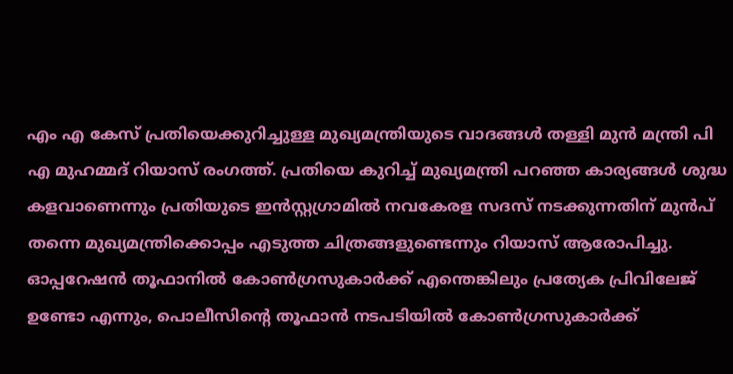എം എ കേസ് പ്രതിയെക്കുറിച്ചുള്ള മുഖ്യമന്ത്രിയുടെ വാദങ്ങൾ തള്ളി മുൻ മന്ത്രി പി എ മുഹമ്മദ് റിയാസ് രംഗത്ത്. പ്രതിയെ കുറിച്ച് മുഖ്യമന്ത്രി പറഞ്ഞ കാര്യങ്ങൾ ശുദ്ധ കളവാണെന്നും പ്രതിയുടെ ഇൻസ്റ്റഗ്രാമിൽ നവകേരള സദസ് നടക്കുന്നതിന് മുൻപ് തന്നെ മുഖ്യമന്ത്രിക്കൊപ്പം എടുത്ത ചിത്രങ്ങളുണ്ടെന്നും റിയാസ് ആരോപിച്ചു. ഓപ്പറേഷൻ തൂഫാനിൽ കോൺഗ്രസുകാർക്ക് എന്തെങ്കിലും പ്രത്യേക പ്രിവിലേജ് ഉണ്ടോ എന്നും, പൊലീസിന്റെ തൂഫാൻ നടപടിയിൽ കോൺഗ്രസുകാർക്ക്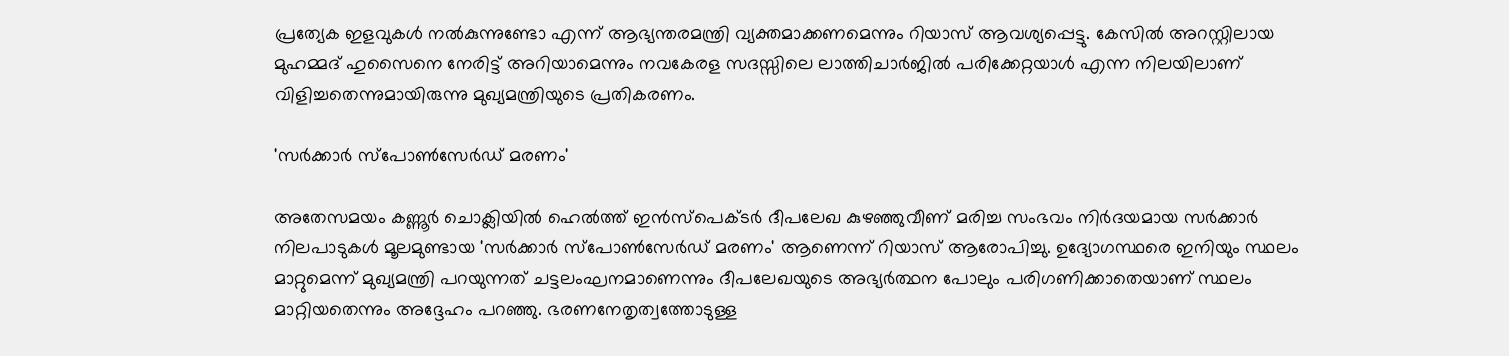പ്രത്യേക ഇളവുകൾ നൽകുന്നുണ്ടോ എന്ന് ആഭ്യന്തരമന്ത്രി വ്യക്തമാക്കണമെന്നും റിയാസ് ആവശ്യപ്പെട്ടു. കേസിൽ അറസ്റ്റിലായ മുഹമ്മദ് ഹുസൈനെ നേരിട്ട് അറിയാമെന്നും നവകേരള സദസ്സിലെ ലാത്തിചാർജിൽ പരിക്കേറ്റയാൾ എന്ന നിലയിലാണ് വിളിച്ചതെന്നുമായിരുന്നു മുഖ്യമന്ത്രിയുടെ പ്രതികരണം.

'സർക്കാർ സ്പോൺസേർഡ് മരണം'

അതേസമയം കണ്ണൂർ ചൊക്ലിയിൽ ഹെൽത്ത് ഇൻസ്പെക്ടർ ദീപലേഖ കുഴഞ്ഞുവീണ് മരിച്ച സംഭവം നിർദയമായ സർക്കാർ നിലപാടുകൾ മൂലമുണ്ടായ 'സർക്കാർ സ്പോൺസേർഡ് മരണം' ആണെന്ന് റിയാസ് ആരോപിച്ചു. ഉദ്യോഗസ്ഥരെ ഇനിയും സ്ഥലം മാറ്റുമെന്ന് മുഖ്യമന്ത്രി പറയുന്നത് ചട്ടലംഘനമാണെന്നും ദീപലേഖയുടെ അഭ്യർത്ഥന പോലും പരിഗണിക്കാതെയാണ് സ്ഥലം മാറ്റിയതെന്നും അദ്ദേഹം പറഞ്ഞു. ഭരണനേതൃത്വത്തോടുള്ള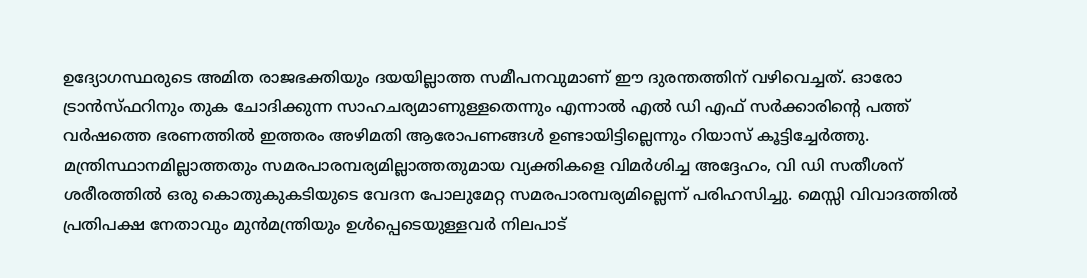ഉദ്യോഗസ്ഥരുടെ അമിത രാജഭക്തിയും ദയയില്ലാത്ത സമീപനവുമാണ് ഈ ദുരന്തത്തിന് വഴിവെച്ചത്. ഓരോ ട്രാൻസ്ഫറിനും തുക ചോദിക്കുന്ന സാഹചര്യമാണുള്ളതെന്നും എന്നാൽ എൽ ഡി എഫ് സർക്കാരിന്റെ പത്ത് വർഷത്തെ ഭരണത്തിൽ ഇത്തരം അഴിമതി ആരോപണങ്ങൾ ഉണ്ടായിട്ടില്ലെന്നും റിയാസ് കൂട്ടിച്ചേർത്തു. മന്ത്രിസ്ഥാനമില്ലാത്തതും സമരപാരമ്പര്യമില്ലാത്തതുമായ വ്യക്തികളെ വിമർശിച്ച അദ്ദേഹം, വി ഡി സതീശന് ശരീരത്തിൽ ഒരു കൊതുകുകടിയുടെ വേദന പോലുമേറ്റ സമരപാരമ്പര്യമില്ലെന്ന് പരിഹസിച്ചു. മെസ്സി വിവാദത്തിൽ പ്രതിപക്ഷ നേതാവും മുൻമന്ത്രിയും ഉൾപ്പെടെയുള്ളവർ നിലപാട്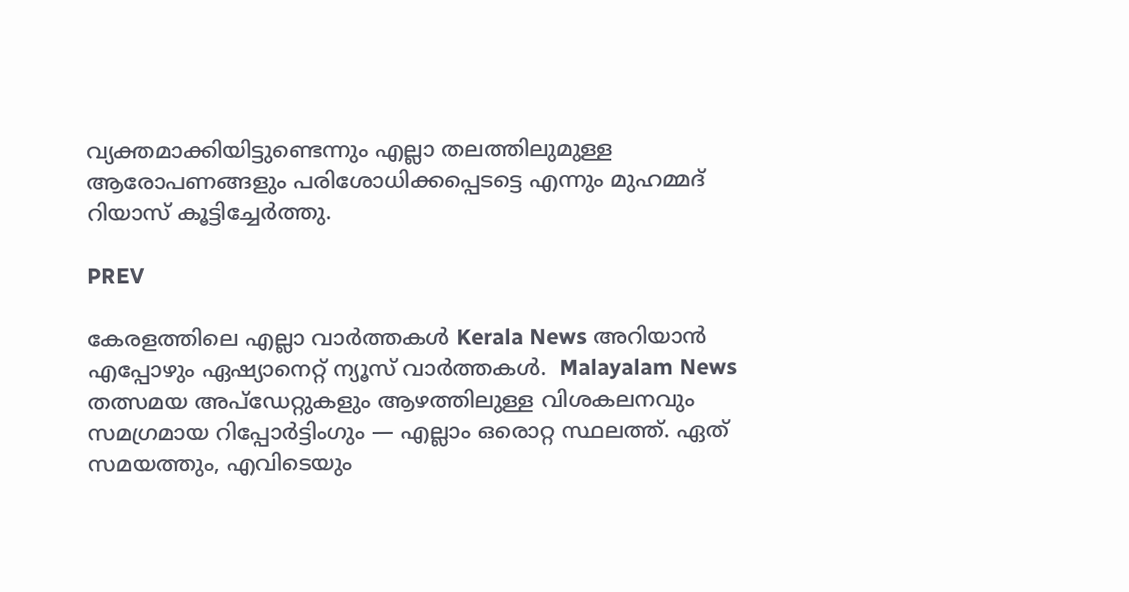വ്യക്തമാക്കിയിട്ടുണ്ടെന്നും എല്ലാ തലത്തിലുമുള്ള ആരോപണങ്ങളും പരിശോധിക്കപ്പെടട്ടെ എന്നും മുഹമ്മദ് റിയാസ് കൂട്ടിച്ചേർത്തു.

PREV

കേരളത്തിലെ എല്ലാ വാർത്തകൾ Kerala News അറിയാൻ  എപ്പോഴും ഏഷ്യാനെറ്റ് ന്യൂസ് വാർത്തകൾ.  Malayalam News   തത്സമയ അപ്‌ഡേറ്റുകളും ആഴത്തിലുള്ള വിശകലനവും സമഗ്രമായ റിപ്പോർട്ടിംഗും — എല്ലാം ഒരൊറ്റ സ്ഥലത്ത്. ഏത് സമയത്തും, എവിടെയും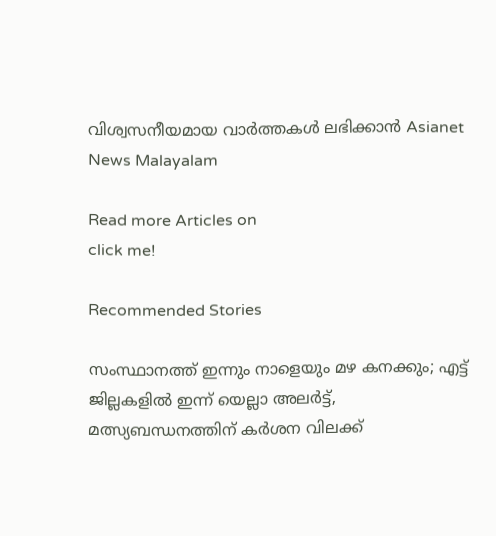വിശ്വസനീയമായ വാർത്തകൾ ലഭിക്കാൻ Asianet News Malayalam

Read more Articles on
click me!

Recommended Stories

സംസ്ഥാനത്ത് ഇന്നും നാളെയും മഴ കനക്കും; എട്ട് ജില്ലകളിൽ ഇന്ന് യെല്ലാ അലർട്ട്, മത്സ്യബന്ധനത്തിന് കർശന വിലക്ക്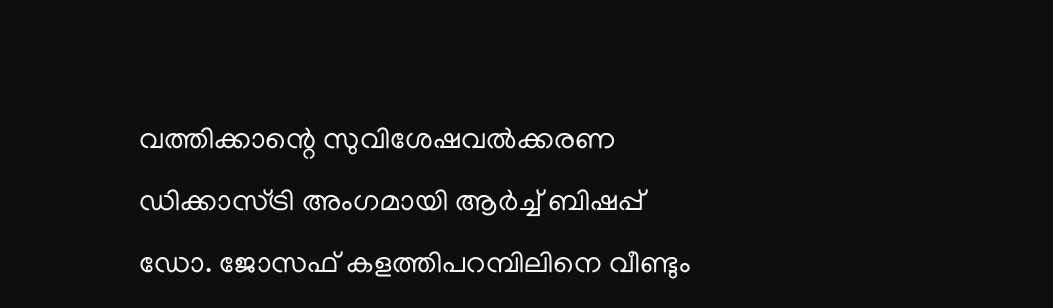വത്തിക്കാന്റെ സുവിശേഷവൽക്കരണ ഡിക്കാസ്ട്രി അംഗമായി ആർച്ച് ബിഷപ്പ് ഡോ. ജോസഫ് കളത്തിപറമ്പിലിനെ വീണ്ടും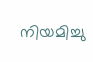നിയമിച്ചു